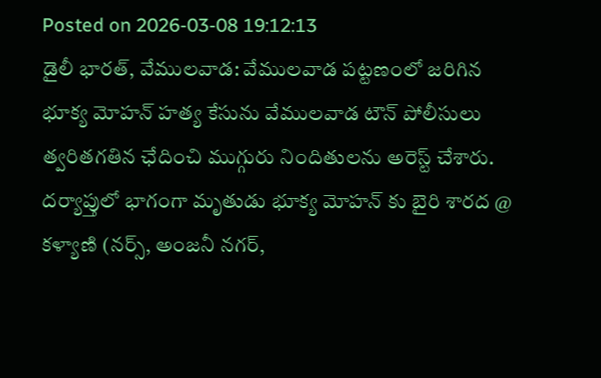Posted on 2026-03-08 19:12:13
డైలీ భారత్, వేములవాడ: వేములవాడ పట్టణంలో జరిగిన భూక్య మోహన్ హత్య కేసును వేములవాడ టౌన్ పోలీసులు త్వరితగతిన ఛేదించి ముగ్గురు నిందితులను అరెస్ట్ చేశారు.
దర్యాప్తులో భాగంగా మృతుడు భూక్య మోహన్ కు బైరి శారద @ కళ్యాణి (నర్స్, అంజనీ నగర్,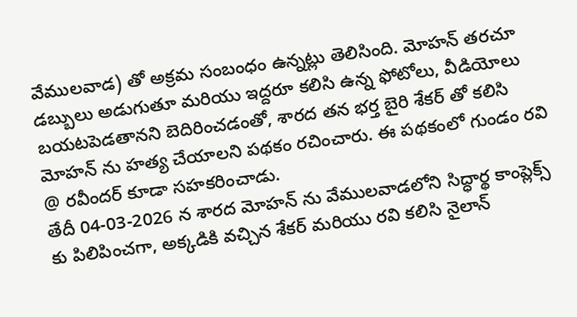వేములవాడ) తో అక్రమ సంబంధం ఉన్నట్లు తెలిసింది. మోహన్ తరచూ డబ్బులు అడుగుతూ మరియు ఇద్దరూ కలిసి ఉన్న ఫోటోలు, వీడియోలు బయటపెడతానని బెదిరించడంతో, శారద తన భర్త బైరి శేకర్ తో కలిసి మోహన్ ను హత్య చేయాలని పథకం రచించారు. ఈ పథకంలో గుండం రవి @ రవీందర్ కూడా సహకరించాడు.
తేదీ 04-03-2026 న శారద మోహన్ ను వేములవాడలోని సిద్ధార్థ కాంప్లెక్స్ కు పిలిపించగా, అక్కడికి వచ్చిన శేకర్ మరియు రవి కలిసి నైలాన్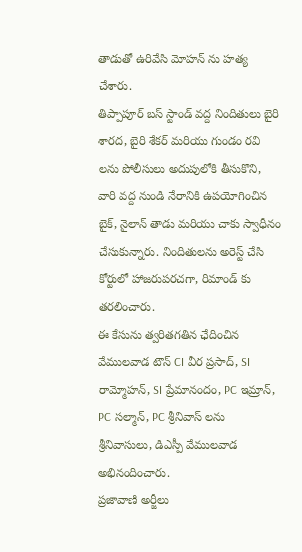తాడుతో ఉరివేసి మోహన్ ను హత్య చేశారు.
తిప్పాపూర్ బస్ స్టాండ్ వద్ద నిందితులు బైరి శారద, బైరి శేకర్ మరియు గుండం రవి లను పోలీసులు అదుపులోకి తీసుకొని, వారి వద్ద నుండి నేరానికి ఉపయోగించిన బైక్, నైలాన్ తాడు మరియు చాకు స్వాధీనం చేసుకున్నారు. నిందితులను అరెస్ట్ చేసి కోర్టులో హాజరుపరచగా, రిమాండ్ కు తరలించారు.
ఈ కేసును త్వరితగతిన ఛేదించిన వేములవాడ టౌన్ CI వీర ప్రసాద్, SI రామ్మోహన్, SI ప్రేమానందం, PC ఇమ్రాన్, PC సల్మాన్, PC శ్రీనివాస్ లను శ్రీనివాసులు, డిఎస్పీ వేములవాడ అభినందించారు.
ప్రజావాణి అర్జీలు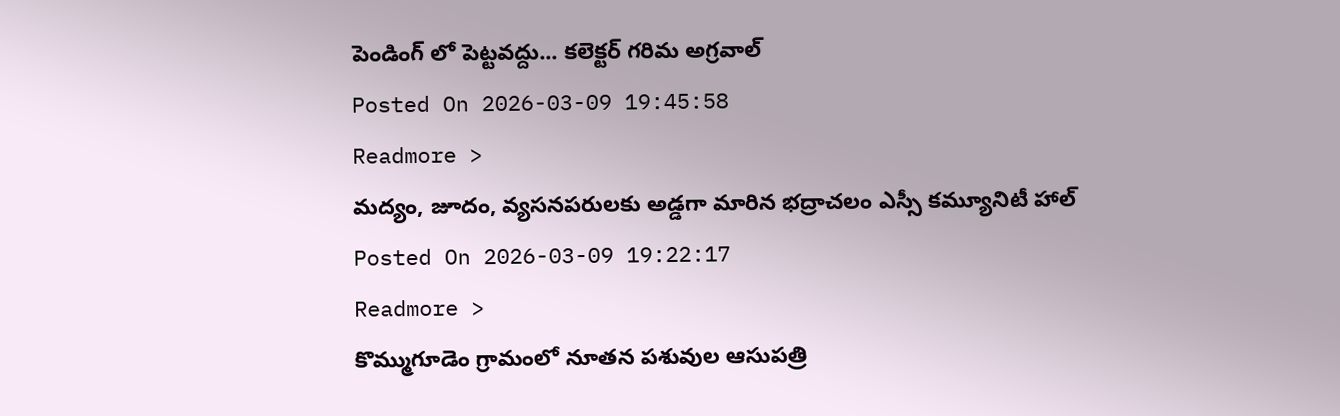పెండింగ్ లో పెట్టవద్దు... కలెక్టర్ గరిమ అగ్రవాల్
Posted On 2026-03-09 19:45:58
Readmore >
మద్యం, జూదం, వ్యసనపరులకు అడ్డగా మారిన భద్రాచలం ఎస్సీ కమ్యూనిటీ హాల్
Posted On 2026-03-09 19:22:17
Readmore >
కొమ్ముగూడెం గ్రామంలో నూతన పశువుల ఆసుపత్రి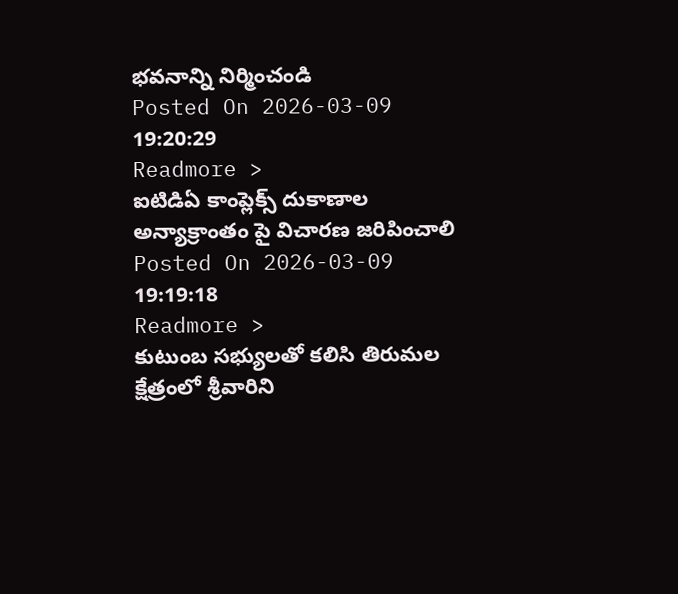భవనాన్ని నిర్మించండి
Posted On 2026-03-09 19:20:29
Readmore >
ఐటిడిఏ కాంప్లెక్స్ దుకాణాల అన్యాక్రాంతం పై విచారణ జరిపించాలి
Posted On 2026-03-09 19:19:18
Readmore >
కుటుంబ సభ్యులతో కలిసి తిరుమల క్షేత్రంలో శ్రీవారిని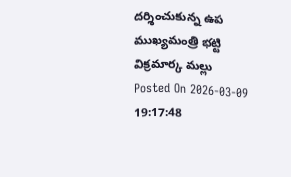దర్శించుకున్న ఉప ముఖ్యమంత్రి భట్టి విక్రమార్క మల్లు
Posted On 2026-03-09 19:17:48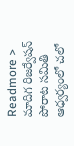Readmore >
మాదిగ రిజర్వేషన్ పోరాట సమితి ఆధ్వర్యంలో చలో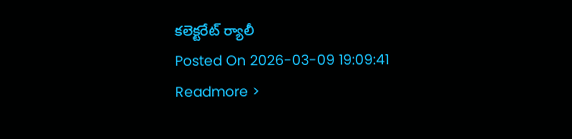కలెక్టరేట్ ర్యాలీ
Posted On 2026-03-09 19:09:41
Readmore >